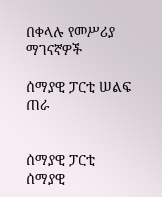በቀላሉ የመሥሪያ ማገናኛዎች

ሰማያዊ ፓርቲ ሠልፍ ጠራ


ሰማያዊ ፓርቲ
ሰማያዊ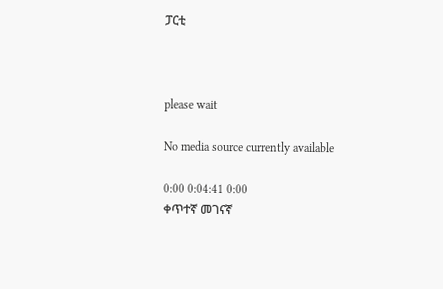ፓርቲ



please wait

No media source currently available

0:00 0:04:41 0:00
ቀጥተኛ መገናኛ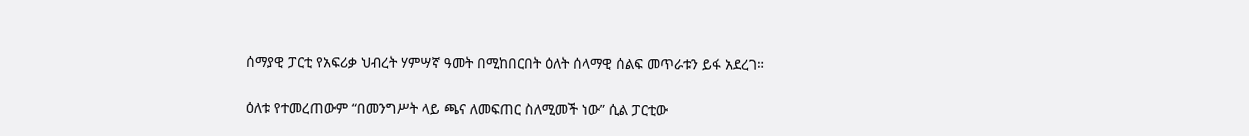ሰማያዊ ፓርቲ የአፍሪቃ ህብረት ሃምሣኛ ዓመት በሚከበርበት ዕለት ሰላማዊ ሰልፍ መጥራቱን ይፋ አደረገ።

ዕለቱ የተመረጠውም “በመንግሥት ላይ ጫና ለመፍጠር ስለሚመች ነው” ሲል ፓርቲው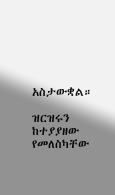አስታውቋል።

ዝርዝሩን ከተያያዘው የመለስካቸው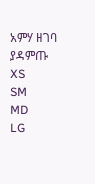አምሃ ዘገባ ያዳምጡ
XS
SM
MD
LG